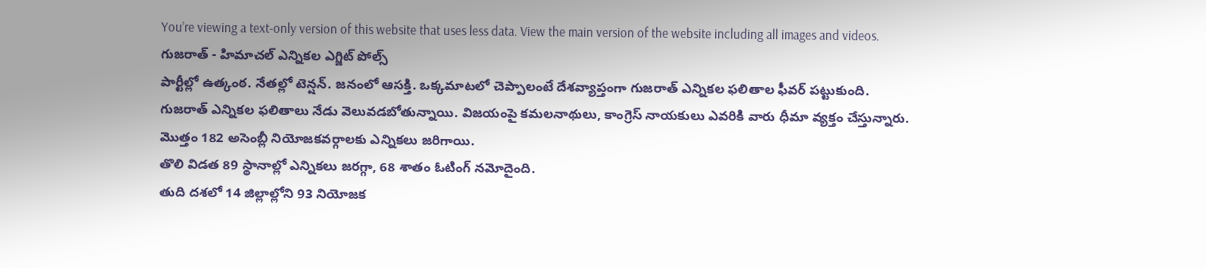You’re viewing a text-only version of this website that uses less data. View the main version of the website including all images and videos.
గుజరాత్ - హిమాచల్ ఎన్నికల ఎగ్జిట్ పోల్స్
పార్టీల్లో ఉత్కంఠ. నేతల్లో టెన్షన్. జనంలో ఆసక్తి. ఒక్కమాటలో చెప్పాలంటే దేశవ్యాప్తంగా గుజరాత్ ఎన్నికల ఫలితాల ఫీవర్ పట్టుకుంది.
గుజరాత్ ఎన్నికల ఫలితాలు నేడు వెలువడబోతున్నాయి. విజయంపై కమలనాథులు, కాంగ్రెస్ నాయకులు ఎవరికి వారు ధీమా వ్యక్తం చేస్తున్నారు.
మొత్తం 182 అసెంబ్లీ నియోజకవర్గాలకు ఎన్నికలు జరిగాయి.
తొలి విడత 89 స్థానాల్లో ఎన్నికలు జరగ్గా, 68 శాతం ఓటింగ్ నమోదైంది.
తుది దశలో 14 జిల్లాల్లోని 93 నియోజక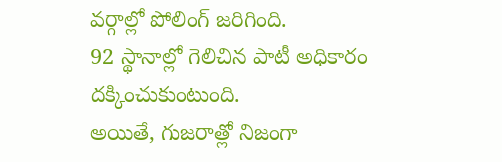వర్గాల్లో పోలింగ్ జరిగింది.
92 స్థానాల్లో గెలిచిన పాటీ అధికారం దక్కించుకుంటుంది.
అయితే, గుజరాత్లో నిజంగా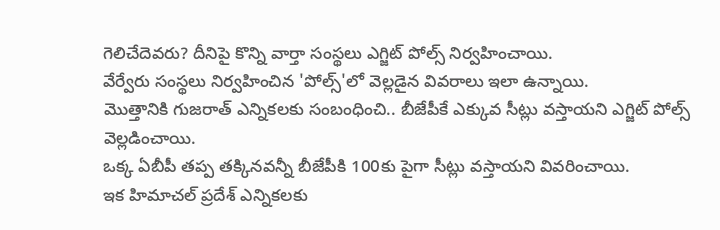గెలిచేదెవరు? దీనిపై కొన్ని వార్తా సంస్థలు ఎగ్జిట్ పోల్స్ నిర్వహించాయి.
వేర్వేరు సంస్థలు నిర్వహించిన 'పోల్స్'లో వెల్లడైన వివరాలు ఇలా ఉన్నాయి.
మొత్తానికి గుజరాత్ ఎన్నికలకు సంబంధించి.. బీజేపీకే ఎక్కువ సీట్లు వస్తాయని ఎగ్జిట్ పోల్స్ వెల్లడించాయి.
ఒక్క ఏబీపీ తప్ప తక్కినవన్నీ బీజేపీకి 100కు పైగా సీట్లు వస్తాయని వివరించాయి.
ఇక హిమాచల్ ప్రదేశ్ ఎన్నికలకు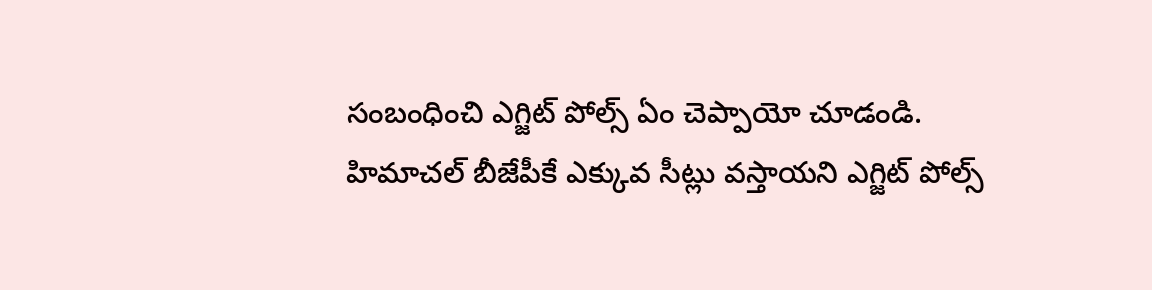సంబంధించి ఎగ్జిట్ పోల్స్ ఏం చెప్పాయో చూడండి.
హిమాచల్ బీజేపీకే ఎక్కువ సీట్లు వస్తాయని ఎగ్జిట్ పోల్స్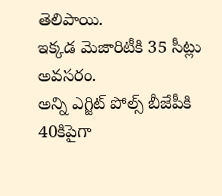తెలిపాయి.
ఇక్కడ మెజారిటీకి 35 సీట్లు అవసరం.
అన్ని ఎగ్జిట్ పోల్స్ బీజేపీకి 40కిపైగా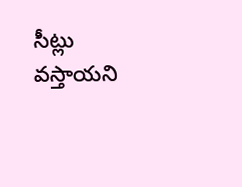సీట్లు వస్తాయని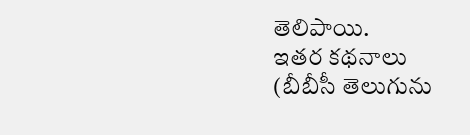తెలిపాయి.
ఇతర కథనాలు
(బీబీసీ తెలుగును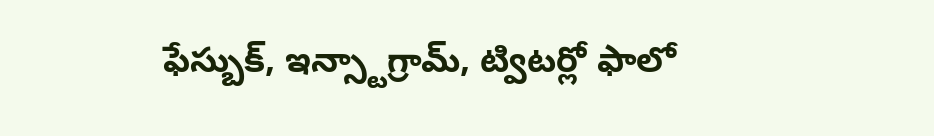ఫేస్బుక్, ఇన్స్టాగ్రామ్, ట్విటర్లో ఫాలో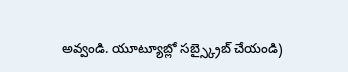అవ్వండి. యూట్యూబ్లో సబ్స్క్రైబ్ చేయండి)